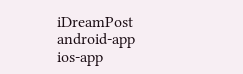iDreamPost
android-app
ios-app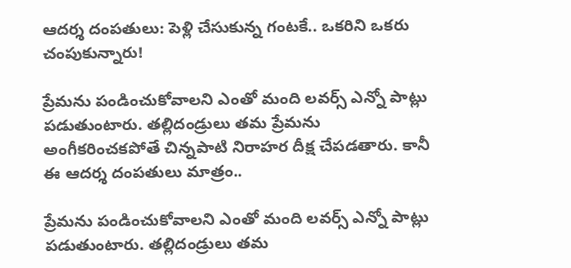ఆదర్శ దంపతులు: పెళ్లి చేసుకున్న గంటకే.. ఒకరిని ఒకరు చంపుకున్నారు!

ప్రేమను పండించుకోవాలని ఎంతో మంది లవర్స్ ఎన్నో పాట్లు పడుతుంటారు. తల్లిదండ్రులు తమ ప్రేమను అంగీకరించకపోతే చిన్నపాటి నిరాహర దీక్ష చేపడతారు. కానీ ఈ ఆదర్శ దంపతులు మాత్రం..

ప్రేమను పండించుకోవాలని ఎంతో మంది లవర్స్ ఎన్నో పాట్లు పడుతుంటారు. తల్లిదండ్రులు తమ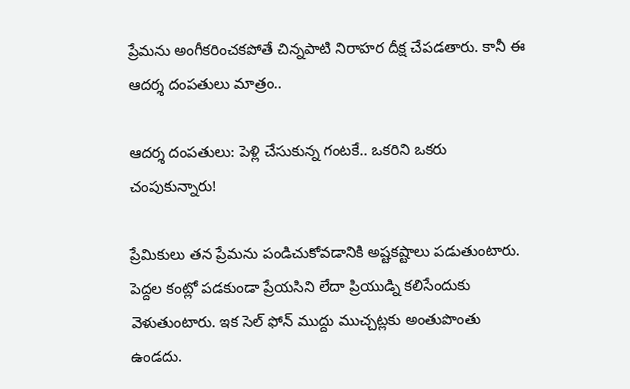ప్రేమను అంగీకరించకపోతే చిన్నపాటి నిరాహర దీక్ష చేపడతారు. కానీ ఈ ఆదర్శ దంపతులు మాత్రం..

ఆదర్శ దంపతులు: పెళ్లి చేసుకున్న గంటకే.. ఒకరిని ఒకరు చంపుకున్నారు!

ప్రేమికులు తన ప్రేమను పండిచుకోవడానికి అష్టకష్టాలు పడుతుంటారు. పెద్దల కంట్లో పడకుండా ప్రేయసిని లేదా ప్రియుడ్ని కలిసేందుకు వెళుతుంటారు. ఇక సెల్ ఫోన్ ముద్దు ముచ్చట్లకు అంతుపొంతు ఉండదు.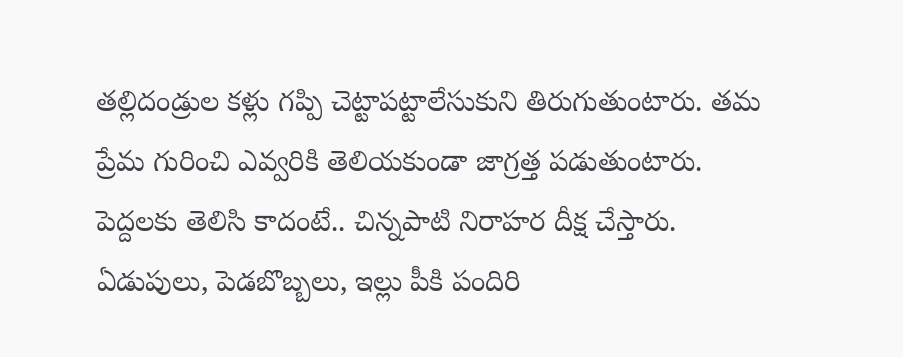తల్లిదండ్రుల కళ్లు గప్పి చెట్టాపట్టాలేసుకుని తిరుగుతుంటారు. తమ ప్రేమ గురించి ఎవ్వరికి తెలియకుండా జాగ్రత్త పడుతుంటారు. పెద్దలకు తెలిసి కాదంటే.. చిన్నపాటి నిరాహర దీక్ష చేస్తారు. ఏడుపులు, పెడబొబ్బలు, ఇల్లు పీకి పందిరి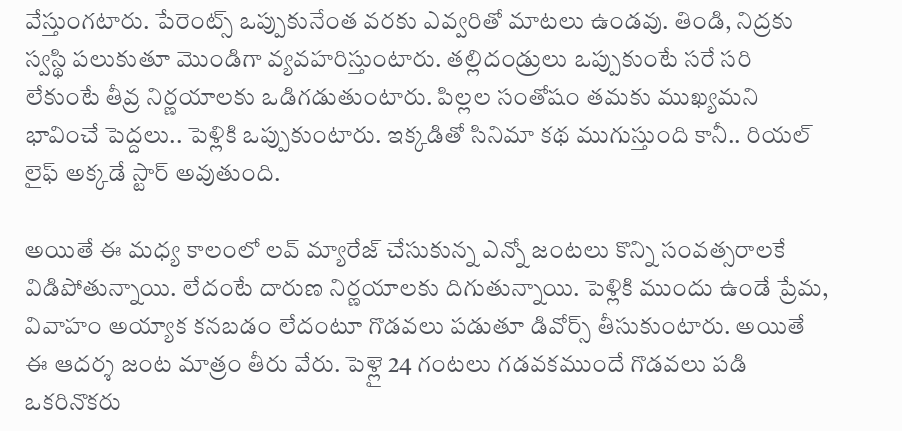వేస్తుంగటారు. పేరెంట్స్ ఒప్పుకునేంత వరకు ఎవ్వరితో మాటలు ఉండవు. తిండి, నిద్రకు స్వస్థి పలుకుతూ మొండిగా వ్యవహరిస్తుంటారు. తల్లిదండ్రులు ఒప్పుకుంటే సరే సరి లేకుంటే తీవ్ర నిర్ణయాలకు ఒడిగడుతుంటారు. పిల్లల సంతోషం తమకు ముఖ్యమని భావించే పెద్దలు.. పెళ్లికి ఒప్పుకుంటారు. ఇక్కడితో సినిమా కథ ముగుస్తుంది కానీ.. రియల్ లైఫ్ అక్కడే స్టార్ అవుతుంది.

అయితే ఈ మధ్య కాలంలో లవ్ మ్యారేజ్ చేసుకున్న ఎన్నో జంటలు కొన్ని సంవత్సరాలకే విడిపోతున్నాయి. లేదంటే దారుణ నిర్ణయాలకు దిగుతున్నాయి. పెళ్లికి ముందు ఉండే ప్రేమ, వివాహం అయ్యాక కనబడం లేదంటూ గొడవలు పడుతూ డివోర్స్ తీసుకుంటారు. అయితే ఈ ఆదర్శ జంట మాత్రం తీరు వేరు. పెళ్లై 24 గంటలు గడవకముందే గొడవలు పడి ఒకరినొకరు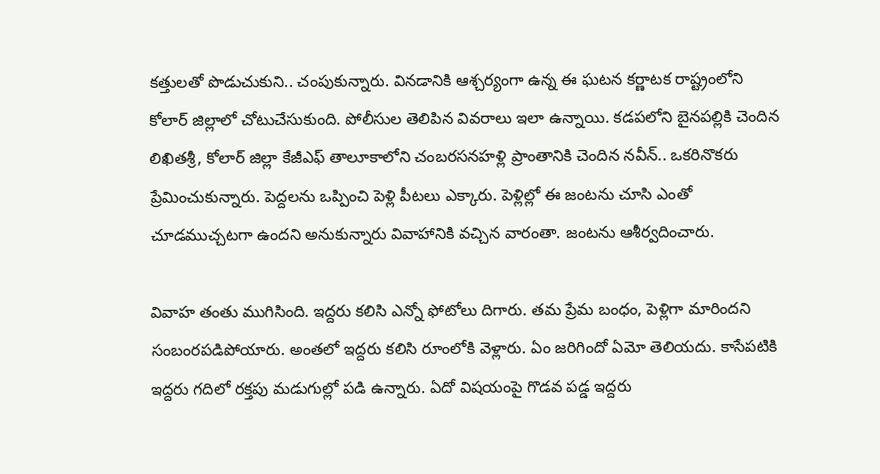కత్తులతో పొడుచుకుని.. చంపుకున్నారు. వినడానికి ఆశ్చర్యంగా ఉన్న ఈ ఘటన కర్ణాటక రాష్ట్రంలోని కోలార్ జిల్లాలో చోటుచేసుకుంది. పోలీసుల తెలిపిన వివరాలు ఇలా ఉన్నాయి. కడపలోని బైనపల్లికి చెందిన లిఖితశ్రీ, కోలార్ జిల్లా కేజీఎఫ్ తాలూకాలోని చంబరసనహళ్లి ప్రాంతానికి చెందిన నవీన్.. ఒకరినొకరు ప్రేమించుకున్నారు. పెద్దలను ఒప్పించి పెళ్లి పీటలు ఎక్కారు. పెళ్లిల్లో ఈ జంటను చూసి ఎంతో చూడముచ్చటగా ఉందని అనుకున్నారు వివాహానికి వచ్చిన వారంతా. జంటను ఆశీర్వదించారు.

వివాహ తంతు ముగిసింది. ఇద్దరు కలిసి ఎన్నో ఫోటోలు దిగారు. తమ ప్రేమ బంధం, పెళ్లిగా మారిందని సంబంరపడిపోయారు. అంతలో ఇద్దరు కలిసి రూంలోకి వెళ్లారు. ఏం జరిగిందో ఏమో తెలియదు. కాసేపటికి ఇద్దరు గదిలో రక్తపు మడుగుల్లో పడి ఉన్నారు. ఏదో విషయంపై గొడవ పడ్డ ఇద్దరు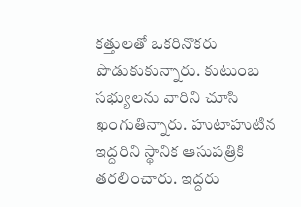కత్తులతో ఒకరినొకరు పొడుకుకున్నారు. కుటుంబ సభ్యులను వారిని చూసి ఖంగుతిన్నారు. హుటాహుటిన ఇద్దరిని స్థానిక ఆసుపత్రికి తరలించారు. ఇద్దరు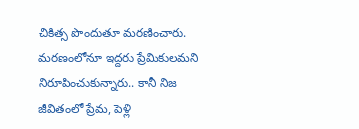చికిత్స పొందుతూ మరణించారు. మరణంలోనూ ఇద్దరు ప్రేమికులమని నిరూపించుకున్నారు.. కానీ నిజ జీవితంలో ప్రేమ, పెళ్లి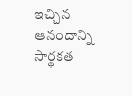ఇచ్చిన ఆనందాన్ని సార్థకత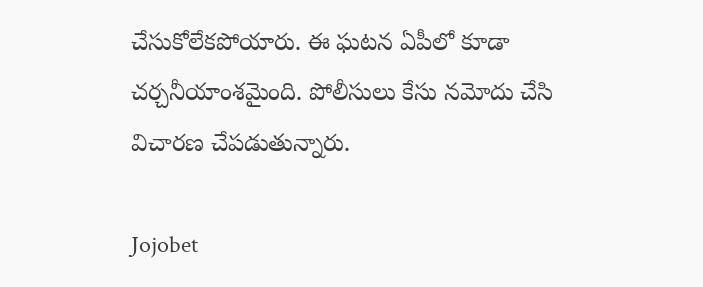చేసుకోలేకపోయారు. ఈ ఘటన ఏపీలో కూడా చర్చనీయాంశమైంది. పోలీసులు కేసు నమోదు చేసి విచారణ చేపడుతున్నారు.

Jojobet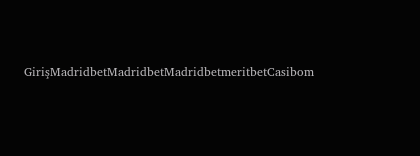GirişMadridbetMadridbetMadridbetmeritbetCasibom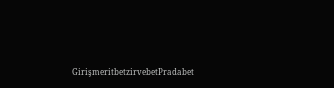GirişmeritbetzirvebetPradabet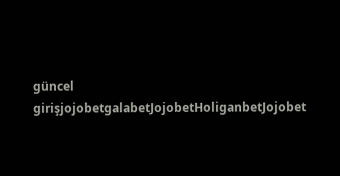güncel girişjojobetgalabetJojobetHoliganbetJojobet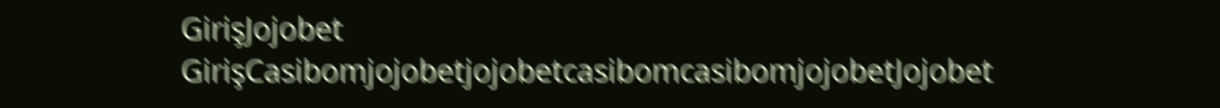GirişJojobet GirişCasibomjojobetjojobetcasibomcasibomjojobetJojobet